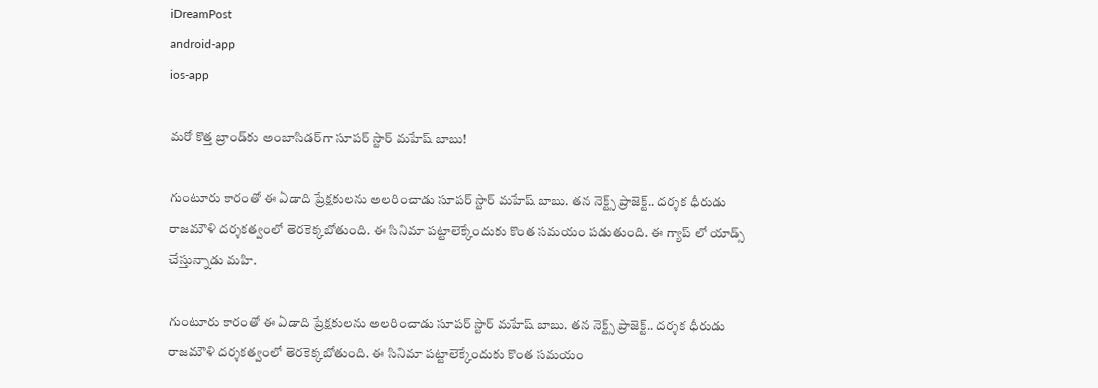iDreamPost
android-app
ios-app

మరో కొత్త బ్రాండ్‌కు అంబాసిడర్‌గా సూపర్ స్టార్ మహేష్ బాబు!

గుంటూరు కారంతో ఈ ఏడాది ప్రేక్షకులను అలరించాడు సూపర్ స్టార్ మహేష్ బాబు. తన నెక్ట్స్ ప్రాజెక్ట్.. దర్శక ధీరుడు రాజమౌళి దర్శకత్వంలో తెరకెక్కబోతుంది. ఈ సినిమా పట్టాలెక్కేందుకు కొంత సమయం పడుతుంది. ఈ గ్యాప్ లో యాడ్స్ చేస్తున్నాడు మహి.

గుంటూరు కారంతో ఈ ఏడాది ప్రేక్షకులను అలరించాడు సూపర్ స్టార్ మహేష్ బాబు. తన నెక్ట్స్ ప్రాజెక్ట్.. దర్శక ధీరుడు రాజమౌళి దర్శకత్వంలో తెరకెక్కబోతుంది. ఈ సినిమా పట్టాలెక్కేందుకు కొంత సమయం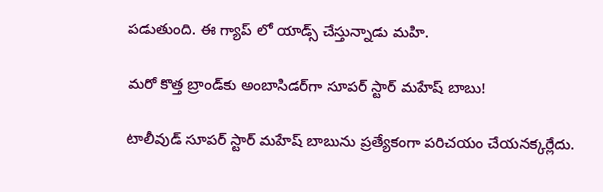పడుతుంది. ఈ గ్యాప్ లో యాడ్స్ చేస్తున్నాడు మహి.

మరో కొత్త బ్రాండ్‌కు అంబాసిడర్‌గా సూపర్ స్టార్ మహేష్ బాబు!

టాలీవుడ్ సూపర్ స్టార్ మహేష్ బాబును ప్రత్యేకంగా పరిచయం చేయనక్కర్లేదు.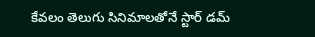కేవలం తెలుగు సినిమాలతోనే స్టార్ డమ్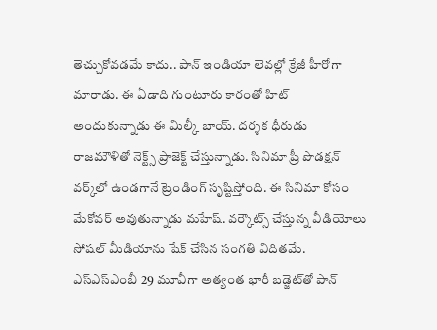తెచ్చుకోవడమే కాదు.. పాన్ ఇండియా లెవల్లో క్రేజీ హీరోగా మారాడు. ఈ ఏడాది గుంటూరు కారంతో హిట్ అందుకున్నాడు ఈ మిల్కీ బాయ్. దర్శక ధీరుడు రాజమౌళితో నెక్ట్స్ ప్రాజెక్ట్ చేస్తున్నాడు. సినిమా ప్రీ పొడక్షన్ వర్క్‌లో ఉండగానే ట్రెండింగ్ సృష్టిస్తోంది. ఈ సినిమా కోసం మేకోవర్ అవుతున్నాడు మహేష్. వర్కౌట్స్ చేస్తున్న వీడియోలు సోషల్ మీడియాను షేక్ చేసిన సంగతి విదితమే. ఎస్ఎస్ఎంబీ 29 మూవీగా అత్యంత భారీ బడ్జెట్‌తో పాన్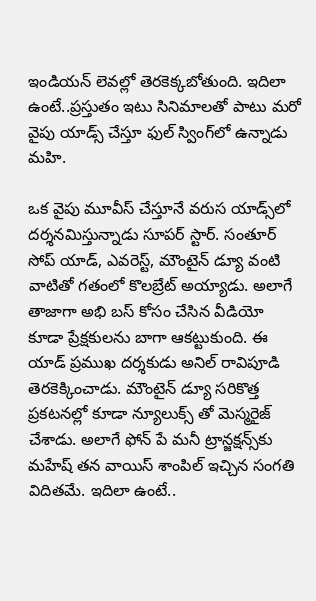ఇండియన్ లెవల్లో తెరకెక్కబోతుంది. ఇదిలా ఉంటే..ప్రస్తుతం ఇటు సినిమాలతో పాటు మరో వైపు యాడ్స్ చేస్తూ ఫుల్ స్వింగ్‌లో ఉన్నాడు మహి.

ఒక వైపు మూవీస్ చేస్తూనే వరుస యాడ్స్‌లో దర్శనమిస్తున్నాడు సూపర్ స్టార్. సంతూర్ సోప్ యాడ్, ఎవరెస్ట్, మౌంటైన్ డ్యూ వంటి వాటితో గతంలో కొలబ్రేట్ అయ్యాడు. అలాగే తాజాగా అభి బస్ కోసం చేసిన వీడియో కూడా ప్రేక్షకులను బాగా ఆకట్టుకుంది. ఈ యాడ్ ప్రముఖ దర్శకుడు అనిల్ రావిపూడి తెరకెక్కించాడు. మౌంటైన్ డ్యూ సరికొత్త ప్రకటనల్లో కూడా న్యూలుక్స్ తో మెస్మరైజ్ చేశాడు. అలాగే ఫోన్ పే మనీ ట్రాన్జక్షన్స్‌కు మహేష్ తన వాయిస్ శాంపిల్ ఇచ్చిన సంగతి విదితమే. ఇదిలా ఉంటే..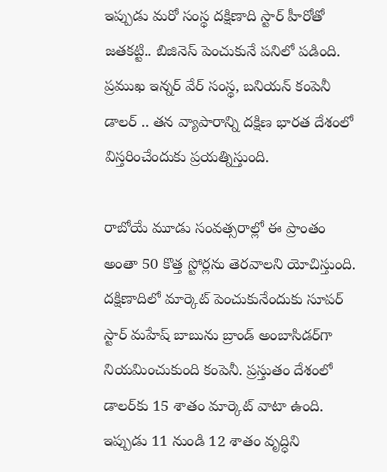ఇప్పుడు మరో సంస్థ దక్షిణాది స్టార్ హీరోతో జతకట్టి.. బిజినెస్ పెంచుకునే పనిలో పడింది. ప్రముఖ ఇన్నర్ వేర్ సంస్థ, బనియన్ కంపెనీ డాలర్ .. తన వ్యాపారాన్ని దక్షిణ భారత దేశంలో విస్తరించేందుకు ప్రయత్నిస్తుంది.

రాబోయే మూడు సంవత్సరాల్లో ఈ ప్రాంతం అంతా 50 కొత్త స్టోర్లను తెరవాలని యోచిస్తుంది. దక్షిణాదిలో మార్కెట్ పెంచుకునేందుకు సూపర్ స్టార్ మహేష్ బాబును బ్రాండ్ అంబాసిడర్‌గా నియమించుకుంది కంపెనీ. ప్రస్తుతం దేశంలో డాలర్‌కు 15 శాతం మార్కెట్ వాటా ఉంది. ఇప్పుడు 11 నుండి 12 శాతం వృద్ధిని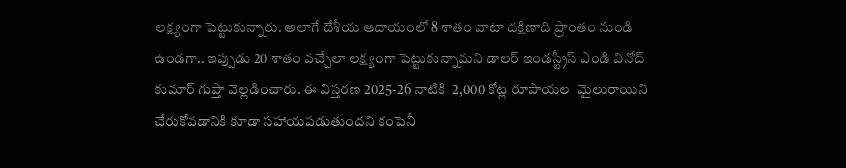లక్ష్యంగా పెట్టుకున్నారు. అలాగే దేశీయ ఆదాయంలో 8 శాతం వాటా దక్షిణాది ప్రాంతం నుండి ఉండగా.. ఇప్పుడు 20 శాతం వచ్చేలా లక్ష్యంగా పెట్టుకున్నామని డాలర్ ఇండస్ట్రీస్ ఎండి వినోద్ కుమార్ గుప్తా వెల్లడించారు. ఈ విస్తరణ 2025-26 నాటికి  2,000 కోట్ల రూపాయల  మైలురాయిని చేరుకోవడానికి కూడా సహాయపడుతుందని కంపెనీ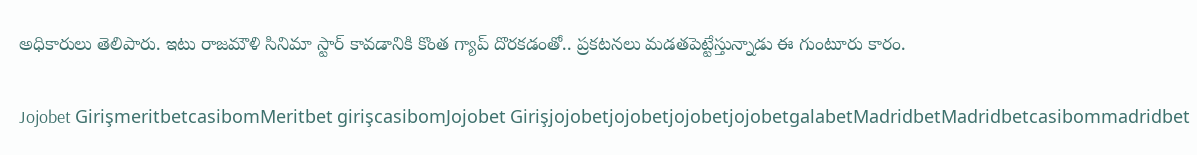అధికారులు తెలిపారు. ఇటు రాజమౌళి సినిమా స్టార్ కావడానికి కొంత గ్యాప్ దొరకడంతో.. ప్రకటనలు మడతపెట్టేస్తున్నాడు ఈ గుంటూరు కారం.

Jojobet GirişmeritbetcasibomMeritbet girişcasibomJojobet GirişjojobetjojobetjojobetjojobetgalabetMadridbetMadridbetcasibommadridbet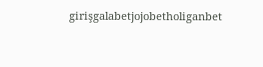girişgalabetjojobetholiganbet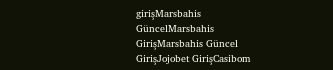girişMarsbahis GüncelMarsbahis GirişMarsbahis Güncel GirişJojobet GirişCasibom